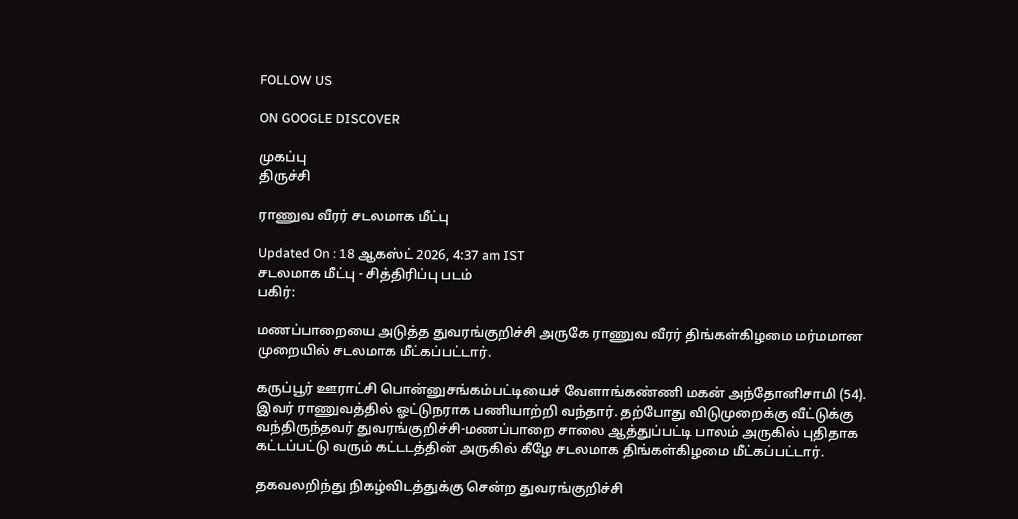FOLLOW US

ON GOOGLE DISCOVER

முகப்பு
திருச்சி

ராணுவ வீரர் சடலமாக மீட்பு

Updated On : 18 ஆகஸ்ட் 2026, 4:37 am IST
சடலமாக மீட்பு - சித்திரிப்பு படம்
பகிர்:

மணப்பாறையை அடுத்த துவரங்குறிச்சி அருகே ராணுவ வீரர் திங்கள்கிழமை மர்மமான முறையில் சடலமாக மீட்கப்பட்டார்.

கருப்பூர் ஊராட்சி பொன்னுசங்கம்பட்டியைச் வேளாங்கண்ணி மகன் அந்தோனிசாமி (54). இவர் ராணுவத்தில் ஓட்டுநராக பணியாற்றி வந்தார். தற்போது விடுமுறைக்கு வீட்டுக்கு வந்திருந்தவர் துவரங்குறிச்சி-மணப்பாறை சாலை ஆத்துப்பட்டி பாலம் அருகில் புதிதாக கட்டப்பட்டு வரும் கட்டடத்தின் அருகில் கீழே சடலமாக திங்கள்கிழமை மீட்கப்பட்டார்.

தகவலறிந்து நிகழ்விடத்துக்கு சென்ற துவரங்குறிச்சி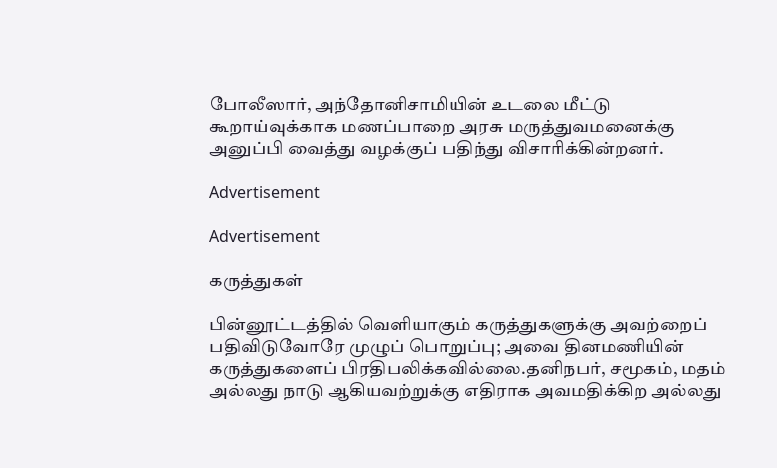போலீஸார், அந்தோனிசாமியின் உடலை மீட்டு கூறாய்வுக்காக மணப்பாறை அரசு மருத்துவமனைக்கு அனுப்பி வைத்து வழக்குப் பதிந்து விசாரிக்கின்றனர்.

Advertisement

Advertisement

கருத்துகள்

பின்னூட்டத்தில் வெளியாகும் கருத்துகளுக்கு அவற்றைப் பதிவிடுவோரே முழுப் பொறுப்பு; அவை தினமணியின் கருத்துகளைப் பிரதிபலிக்கவில்லை.தனிநபர், சமூகம், மதம் அல்லது நாடு ஆகியவற்றுக்கு எதிராக அவமதிக்கிற அல்லது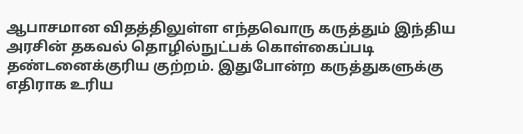ஆபாசமான விதத்திலுள்ள எந்தவொரு கருத்தும் இந்திய அரசின் தகவல் தொழில்நுட்பக் கொள்கைப்படி தண்டனைக்குரிய குற்றம். இதுபோன்ற கருத்துகளுக்கு எதிராக உரிய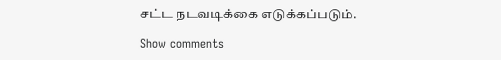சட்ட நடவடிக்கை எடுக்கப்படும்.

Show comments